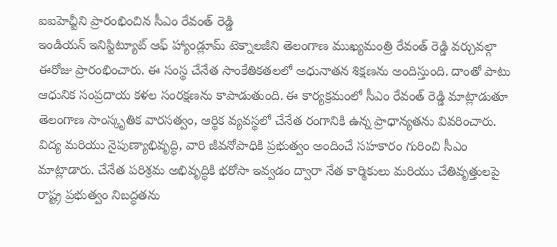ఐఐహెచ్టీని ప్రారంభించిన సీఎం రేవంత్ రెడ్డి
ఇండియన్ ఇనిస్టిట్యూట్ ఆఫ్ హ్యాండ్లూమ్ టెక్నాలజీని తెలంగాణ ముఖ్యమంత్రి రేవంత్ రెడ్డి వర్చువల్గా ఈరోజు ప్రారంభించారు. ఈ సంస్థ చేనేత సాంకేతికతలలో అధునాతన శిక్షణను అందిస్తుంది. దాంతో పాటు ఆధునిక సంప్రదాయ కళల సంరక్షణను కాపాడుతుంది. ఈ కార్యక్రమంలో సీఎం రేవంత్ రెడ్డి మాట్లాడుతూ తెలంగాణ సాంస్కృతిక వారసత్వం, ఆర్థిక వ్యవస్థలో చేనేత రంగానికి ఉన్న ప్రాధాన్యతను వివరించారు. విద్య మరియు నైపుణ్యాభివృద్ధి, వారి జీవనోపాధికి ప్రభుత్వం అందించే సహకారం గురించి సీఎం మాట్లాడారు. చేనేత పరిశ్రమ అభివృద్ధికి భరోసా ఇవ్వడం ద్వారా నేత కార్మికులు మరియు చేతివృత్తులపై రాష్ట్ర ప్రభుత్వం నిబద్ధతను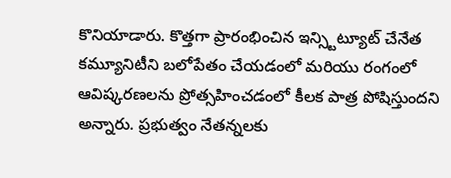కొనియాడారు. కొత్తగా ప్రారంభించిన ఇన్స్టిట్యూట్ చేనేత కమ్యూనిటీని బలోపేతం చేయడంలో మరియు రంగంలో ఆవిష్కరణలను ప్రోత్సహించడంలో కీలక పాత్ర పోషిస్తుందని అన్నారు. ప్రభుత్వం నేతన్నలకు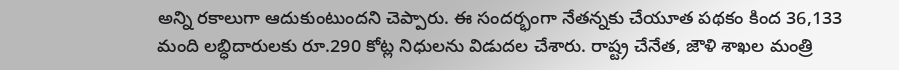అన్ని రకాలుగా ఆదుకుంటుందని చెప్పారు. ఈ సందర్భంగా నేతన్నకు చేయూత పథకం కింద 36,133 మంది లబ్ధిదారులకు రూ.290 కోట్ల నిధులను విడుదల చేశారు. రాష్ట్ర చేనేత, జౌళి శాఖల మంత్రి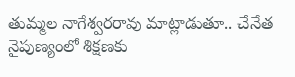తుమ్మల నాగేశ్వరరావు మాట్లాడుతూ.. చేనేత నైపుణ్యంలో శిక్షణకు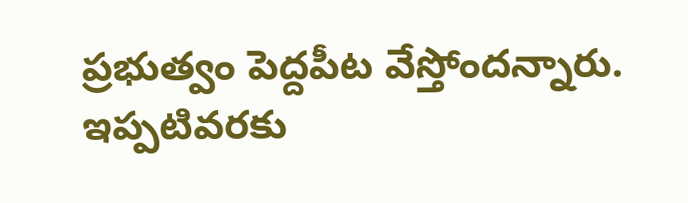ప్రభుత్వం పెద్దపీట వేస్తోందన్నారు. ఇప్పటివరకు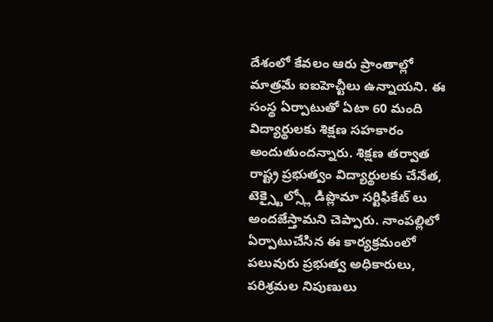దేశంలో కేవలం ఆరు ప్రాంతాల్లో మాత్రమే ఐఐహెచ్టీలు ఉన్నాయని. ఈ సంస్థ ఏర్పాటుతో ఏటా 60 మంది విద్యార్థులకు శిక్షణ సహకారం అందుతుందన్నారు. శిక్షణ తర్వాత రాష్ట్ర ప్రభుత్వం విద్యార్థులకు చేనేత, టెక్స్టైల్స్లో డిప్లొమా సర్టిఫికేట్ లు అందజేస్తామని చెప్పారు. నాంపల్లిలో ఏర్పాటుచేసిన ఈ కార్యక్రమంలో పలువురు ప్రభుత్వ అధికారులు, పరిశ్రమల నిపుణులు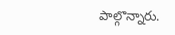పాల్గొన్నారు.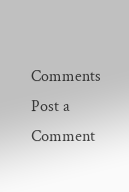Comments
Post a Comment